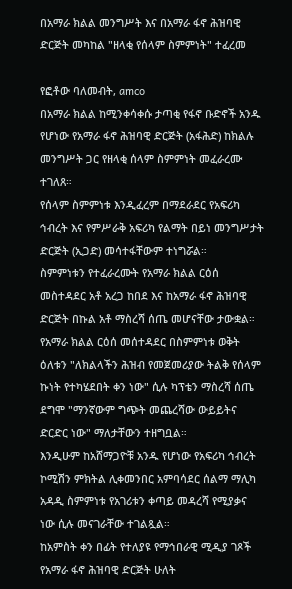በአማራ ክልል መንግሥት እና በአማራ ፋኖ ሕዝባዊ ድርጅት መካከል "ዘላቂ የሰላም ስምምነት" ተፈረመ

የፎቶው ባለመብት, amco
በአማራ ክልል ከሚንቀሳቀሱ ታጣቂ የፋኖ ቡድኖች አንዱ የሆነው የአማራ ፋኖ ሕዝባዊ ድርጅት (አፋሕድ) ከክልሉ መንግሥት ጋር የዘላቂ ሰላም ስምምነት መፈራረሙ ተገለጸ።
የሰላም ስምምነቱ እንዲፈረም በማደራደር የአፍሪካ ኅብረት እና የምሥራቅ አፍሪካ የልማት በይነ መንግሥታት ድርጅት (ኢጋድ) መሳተፋቸውም ተነግሯል።
ስምምነቱን የተፈራረሙት የአማራ ክልል ርዕሰ መስተዳደር አቶ አረጋ ከበደ እና ከአማራ ፋኖ ሕዝባዊ ድርጅት በኩል አቶ ማስረሻ ሰጤ መሆናቸው ታውቋል።
የአማራ ክልል ርዕሰ መሰተዳደር በስምምነቱ ወቅት ዕለቱን "ለክልላችን ሕዝብ የመጀመሪያው ትልቅ የሰላም ኩነት የተካሄደበት ቀን ነው" ሲሉ ካፕቴን ማስረሻ ሰጤ ደግሞ "ማንኛውም ግጭት መጨረሻው ውይይትና ድርድር ነው" ማለታቸውን ተዘግቧል።
እንዲሁም ከአሸማጋዮቹ አንዱ የሆነው የአፍሪካ ኅብረት ኮሚሽን ምክትል ሊቀመንበር አምባሳደር ሰልማ ማሊካ አዳዲ ስምምነቱ የአገሪቱን ቀጣይ መዳረሻ የሚያቃና ነው ሲሉ መናገራቸው ተገልጿል።
ከአምስት ቀን በፊት የተለያዩ የማኅበራዊ ሚዲያ ገጾች የአማራ ፋኖ ሕዝባዊ ድርጅት ሁለት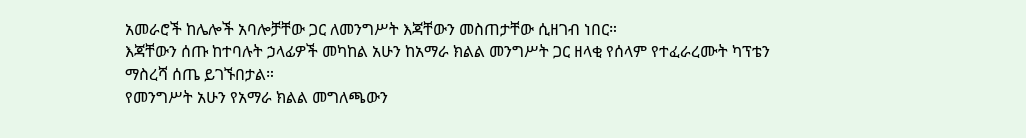አመራሮች ከሌሎች አባሎቻቸው ጋር ለመንግሥት እጃቸውን መስጠታቸው ሲዘገብ ነበር።
እጃቸውን ሰጡ ከተባሉት ኃላፊዎች መካከል አሁን ከአማራ ክልል መንግሥት ጋር ዘላቂ የሰላም የተፈራረሙት ካፕቴን ማስረሻ ሰጤ ይገኙበታል።
የመንግሥት አሁን የአማራ ክልል መግለጫውን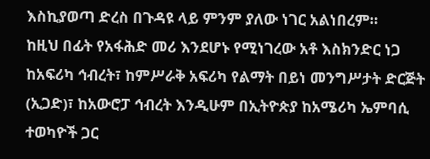እስኪያወጣ ድረስ በጉዳዩ ላይ ምንም ያለው ነገር አልነበረም።
ከዚህ በፊት የአፋሕድ መሪ እንደሆኑ የሚነገረው አቶ እስክንድር ነጋ ከአፍሪካ ኅብረት፣ ከምሥራቅ አፍሪካ የልማት በይነ መንግሥታት ድርጅት (ኢጋድ)፣ ከአውሮፓ ኅብረት እንዲሁም በኢትዮጵያ ከአሜሪካ ኤምባሲ ተወካዮች ጋር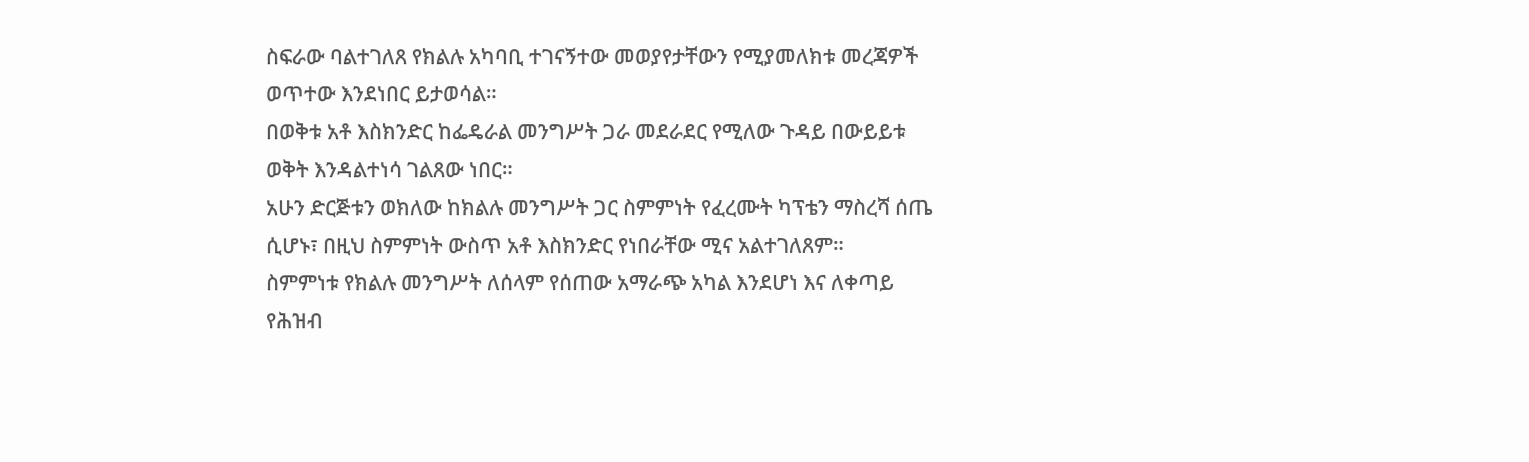ስፍራው ባልተገለጸ የክልሉ አካባቢ ተገናኝተው መወያየታቸውን የሚያመለክቱ መረጃዎች ወጥተው እንደነበር ይታወሳል።
በወቅቱ አቶ እስክንድር ከፌዴራል መንግሥት ጋራ መደራደር የሚለው ጉዳይ በውይይቱ ወቅት እንዳልተነሳ ገልጸው ነበር።
አሁን ድርጅቱን ወክለው ከክልሉ መንግሥት ጋር ስምምነት የፈረሙት ካፕቴን ማስረሻ ሰጤ ሲሆኑ፣ በዚህ ስምምነት ውስጥ አቶ እስክንድር የነበራቸው ሚና አልተገለጸም።
ስምምነቱ የክልሉ መንግሥት ለሰላም የሰጠው አማራጭ አካል እንደሆነ እና ለቀጣይ የሕዝብ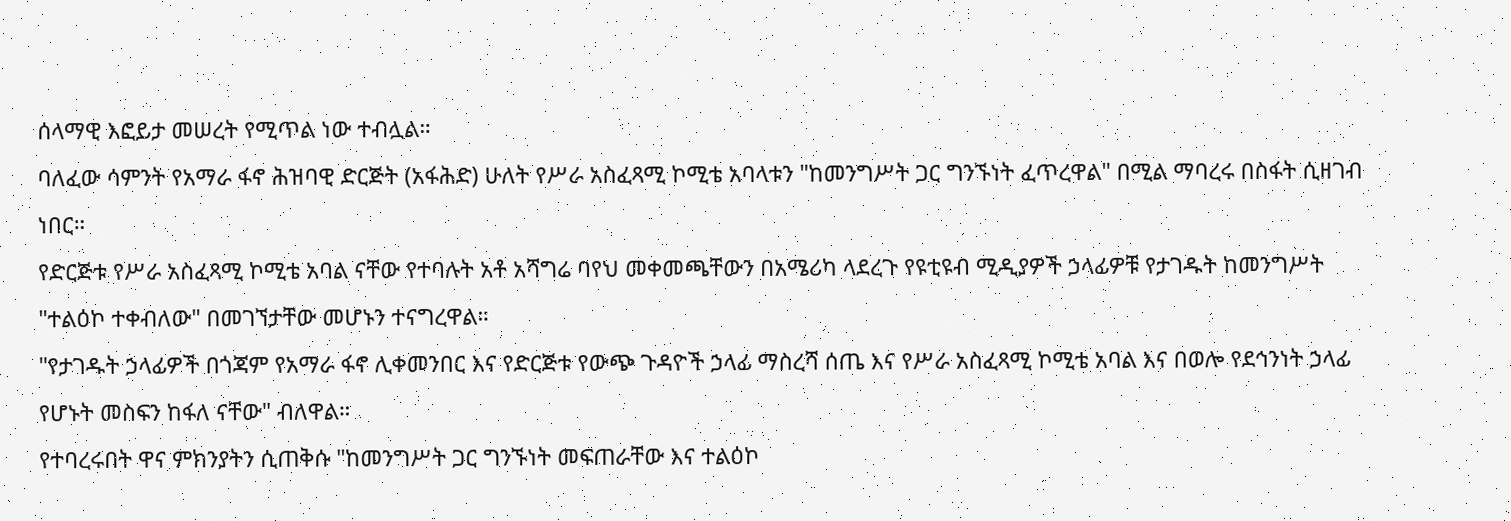ሰላማዊ እፎይታ መሠረት የሚጥል ነው ተብሏል።
ባለፈው ሳምንት የአማራ ፋኖ ሕዝባዊ ድርጅት (አፋሕድ) ሁለት የሥራ አስፈጻሚ ኮሚቴ አባላቱን "ከመንግሥት ጋር ግንኙነት ፈጥረዋል" በሚል ማባረሩ በስፋት ሲዘገብ ነበር።
የድርጅቱ የሥራ አስፈጻሚ ኮሚቴ አባል ናቸው የተባሉት አቶ አሻግሬ ባየህ መቀመጫቸውን በአሜሪካ ላደረጉ የዩቲዩብ ሚዲያዎች ኃላፊዎቹ የታገዱት ከመንግሥት "ተልዕኮ ተቀብለው" በመገኘታቸው መሆኑን ተናግረዋል።
"የታገዱት ኃላፊዎች በጎጃም የአማራ ፋኖ ሊቀመንበር እና የድርጅቱ የውጭ ጉዳዮች ኃላፊ ማስረሻ ሰጤ እና የሥራ አስፈጻሚ ኮሚቴ አባል እና በወሎ የደኅንነት ኃላፊ የሆኑት መስፍን ከፋለ ናቸው" ብለዋል።
የተባረሩበት ዋና ምክንያትን ሲጠቅሱ "ከመንግሥት ጋር ግንኙነት መፍጠራቸው እና ተልዕኮ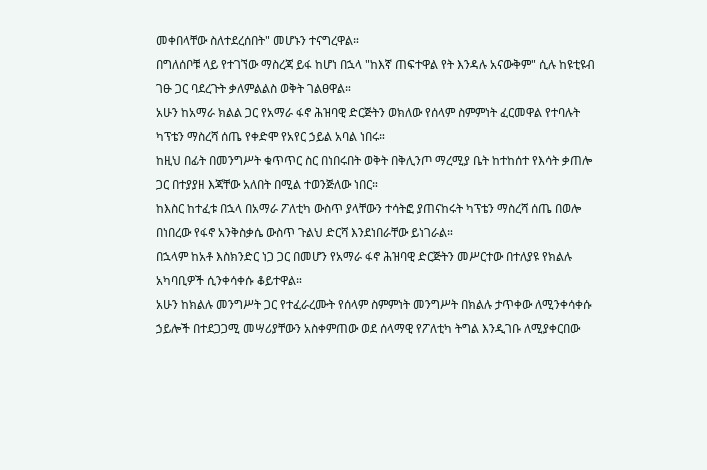መቀበላቸው ስለተደረሰበት" መሆኑን ተናግረዋል።
በግለሰቦቹ ላይ የተገኘው ማስረጃ ይፋ ከሆነ በኋላ "ከእኛ ጠፍተዋል የት እንዳሉ አናውቅም" ሲሉ ከዩቲዩብ ገፁ ጋር ባደረጉት ቃለምልልስ ወቅት ገልፀዋል።
አሁን ከአማራ ክልል ጋር የአማራ ፋኖ ሕዝባዊ ድርጅትን ወክለው የሰላም ስምምነት ፈርመዋል የተባሉት ካፕቴን ማስረሻ ሰጤ የቀድሞ የአየር ኃይል አባል ነበሩ።
ከዚህ በፊት በመንግሥት ቁጥጥር ስር በነበሩበት ወቅት በቅሊንጦ ማረሚያ ቤት ከተከሰተ የእሳት ቃጠሎ ጋር በተያያዘ እጃቸው አለበት በሚል ተወንጅለው ነበር።
ከእስር ከተፈቱ በኋላ በአማራ ፖለቲካ ውስጥ ያላቸውን ተሳትፎ ያጠናከሩት ካፕቴን ማስረሻ ሰጤ በወሎ በነበረው የፋኖ አንቅስቃሴ ውስጥ ጉልህ ድርሻ እንደነበራቸው ይነገራል።
በኋላም ከአቶ እስክንድር ነጋ ጋር በመሆን የአማራ ፋኖ ሕዝባዊ ድርጅትን መሥርተው በተለያዩ የክልሉ አካባቢዎች ሲንቀሳቀሱ ቆይተዋል።
አሁን ከክልሉ መንግሥት ጋር የተፈራረሙት የሰላም ስምምነት መንግሥት በክልሉ ታጥቀው ለሚንቀሳቀሱ ኃይሎች በተደጋጋሚ መሣሪያቸውን አስቀምጠው ወደ ሰላማዊ የፖለቲካ ትግል እንዲገቡ ለሚያቀርበው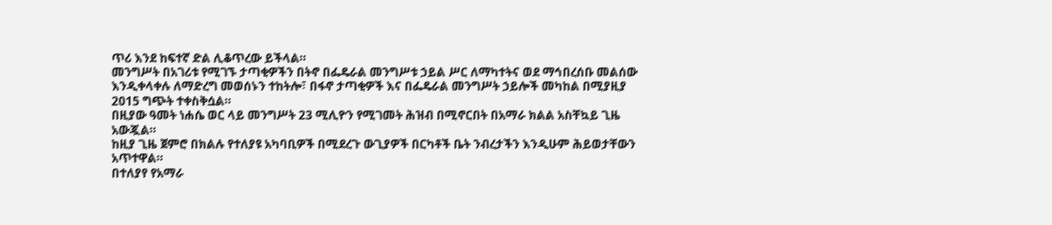ጥሪ እንደ ከፍተኛ ድል ሊቆጥረው ይችላል።
መንግሥት በአገሪቱ የሚገኙ ታጣቂዎችን በትኖ በፌዴራል መንግሥቱ ኃይል ሥር ለማካተትና ወደ ማኅበረሰቡ መልሰው እንዲቀላቀሉ ለማድረግ መወሰኑን ተከትሎ፣ በፋኖ ታጣቂዎች እና በፌዴራል መንግሥት ኃይሎች መካከል በሚያዚያ 2015 ግጭት ተቀስቅሷል።
በዚያው ዓመት ነሐሴ ወር ላይ መንግሥት 23 ሚሊዮን የሚገመት ሕዝብ በሚኖርበት በአማራ ክልል አስቸኳይ ጊዜ አውጇል።
ከዚያ ጊዜ ጀምሮ በክልሉ የተለያዩ አካባቢዎች በሚደረጉ ውጊያዎች በርካቶች ቤት ንብረታችን እንዲሁም ሕይወታቸውን አጥተዋል።
በተለያየ የአማራ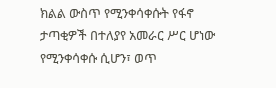ክልል ውስጥ የሚንቀሳቀሱት የፋኖ ታጣቂዎች በተለያየ አመራር ሥር ሆነው የሚንቀሳቀሱ ሲሆን፣ ወጥ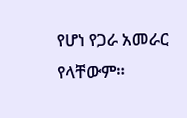የሆነ የጋራ አመራር የላቸውም።